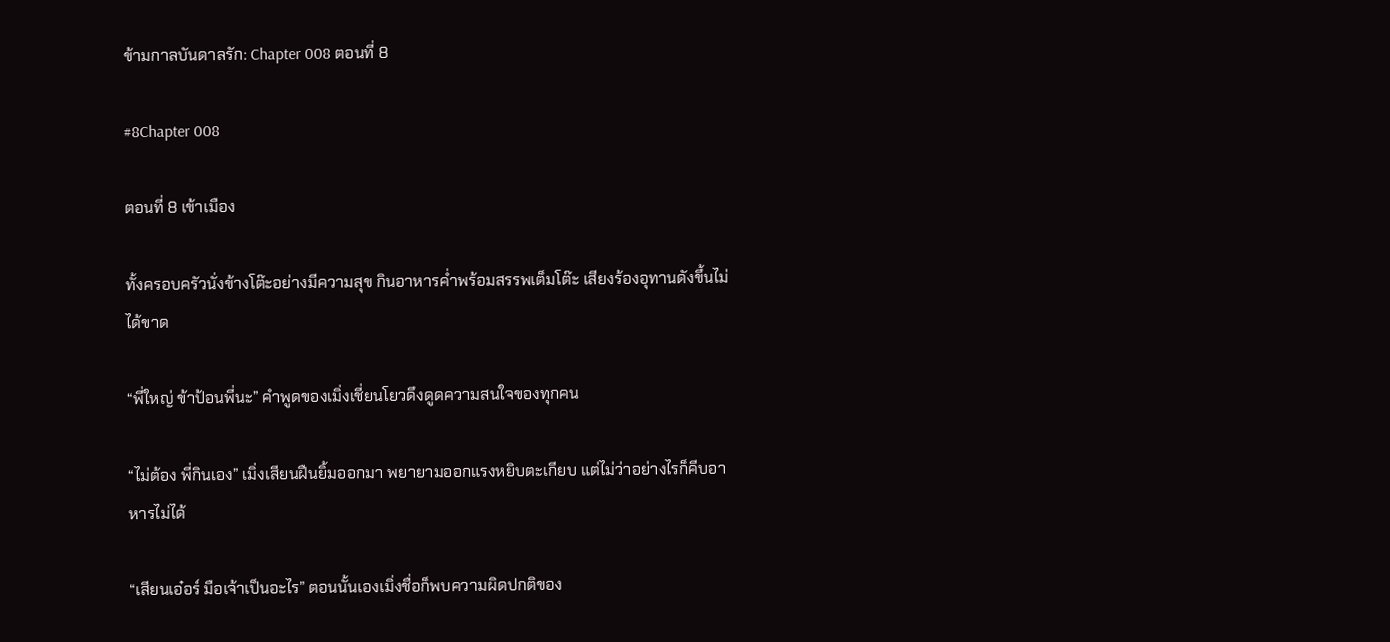ข้ามกาลบันดาลรัก: Chapter 008 ตอนที่ 8

#8Chapter 008

ตอนที่ 8 เข้าเมือง

ทั้งครอบครัวนั่งข้างโต๊ะอย่างมีความสุข กินอาหารค่ำพร้อมสรรพเต็มโต๊ะ เสียงร้องอุทานดังขึ้นไม่ได้ขาด

“พี่ใหญ่ ข้าป้อนพี่นะ” คำพูดของเมิ่งเชี่ยนโยวดึงดูดความสนใจของทุกคน

“ไม่ต้อง พี่กินเอง” เมิ่งเสียนฝืนยิ้มออกมา พยายามออกแรงหยิบตะเกียบ แต่ไม่ว่าอย่างไรก็คีบอาหารไม่ได้

“เสียนเอ๋อร์ มือเจ้าเป็นอะไร” ตอนนั้นเองเมิ่งชื่อก็พบความผิดปกติของ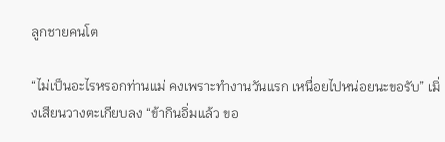ลูกชายคนโต

“ไม่เป็นอะไรหรอกท่านแม่ คงเพราะทำงานวันแรก เหนื่อยไปหน่อยนะขอรับ” เมิ่งเสียนวางตะเกียบลง “ข้ากินอิ่มแล้ว ขอ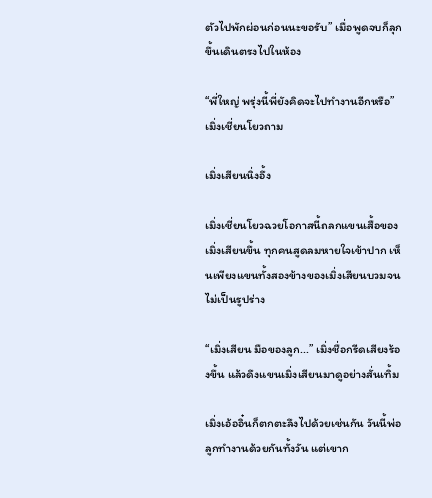ตัวไปพักผ่อนก่อนนะขอรับ” เมื่อพูดจบก็ลุกขึ้นเดินตรงไปในห้อง

“พี่ใหญ่ พรุ่งนี้พี่ยังคิดจะไปทำงานอีกหรือ” เมิ่งเชี่ยนโยวถาม

เมิ่งเสียนนิ่งอึ้ง

เมิ่งเชี่ยนโยวฉวยโอกาสนี้ถลกแขนเสื้อของเมิ่งเสียนขึ้น ทุกคนสูดลมหายใจเข้าปาก เห็นเพียงแขนทั้งสองข้างของเมิ่งเสียนบวมจนไม่เป็นรูปร่าง

“เมิ่งเสียน มือของลูก...” เมิ่งชื่อกรีดเสียงร้องขึ้น แล้วดึงแขนเมิ่งเสียนมาดูอย่างสั่นเทิ้ม

เมิ่งเอ้ออิ๋นก็ตกตะลึงไปด้วยเช่นกัน วันนี้พ่อลูกทำงานด้วยกันทั้งวัน แต่เขาก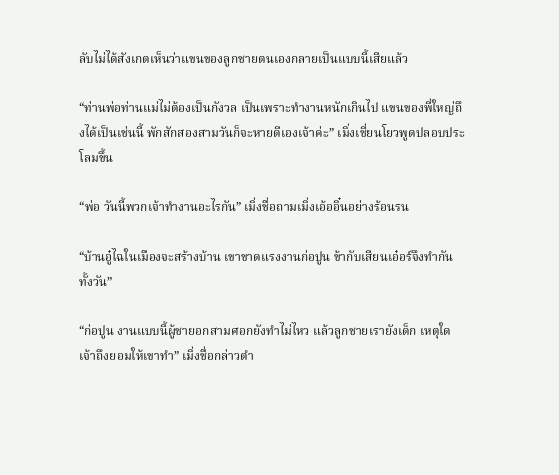ลับไม่ได้สังเกตเห็นว่าแขนของลูกชายตนเองกลายเป็นแบบนี้เสียแล้ว

“ท่านพ่อท่านแม่ไม่ต้องเป็นกังวล เป็นเพราะทำงานหนักเกินไป แขนของพี่ใหญ่ถึงได้เป็นเช่นนี้ พักสักสองสามวันก็จะหายดีเองเจ้าค่ะ” เมิ่งเชี่ยนโยวพูดปลอบประโลมขึ้น

“พ่อ วันนี้พวกเจ้าทำงานอะไรกัน” เมิ่งชื่อถามเมิ่งเอ้ออิ๋นอย่างร้อนรน

“บ้านอู๋ไฉในเมืองจะสร้างบ้าน เขาขาดแรงงานก่อปูน ข้ากับเสียนเอ๋อร์จึงทำกันทั้งวัน”

“ก่อปูน งานแบบนี้ผู้ชายอกสามศอกยังทำไม่ไหว แล้วลูกชายเรายังเด็ก เหตุใดเจ้าถึงยอมให้เขาทำ” เมิ่งชื่อกล่าวตำ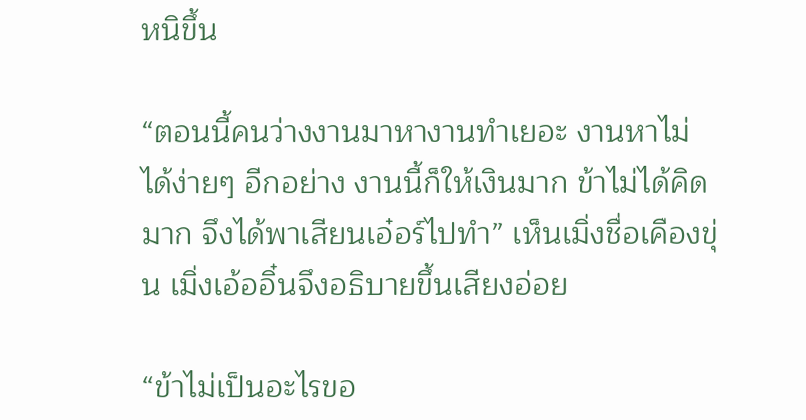หนิขึ้น

“ตอนนี้คนว่างงานมาหางานทำเยอะ งานหาไม่ได้ง่ายๆ อีกอย่าง งานนี้ก็ให้เงินมาก ข้าไม่ได้คิดมาก จึงได้พาเสียนเอ๋อร์ไปทำ” เห็นเมิ่งชื่อเคืองขุ่น เมิ่งเอ้ออิ๋นจึงอธิบายขึ้นเสียงอ่อย

“ข้าไม่เป็นอะไรขอ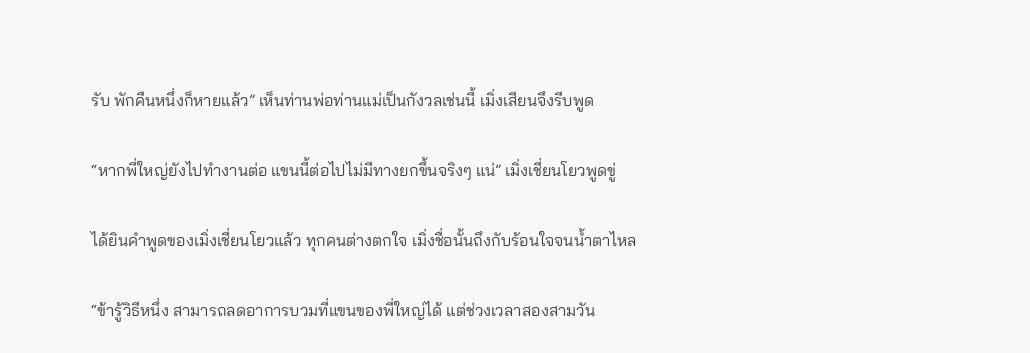รับ พักคืนหนึ่งก็หายแล้ว” เห็นท่านพ่อท่านแม่เป็นกังวลเช่นนี้ เมิ่งเสียนจึงรีบพูด

“หากพี่ใหญ่ยังไปทำงานต่อ แขนนี้ต่อไปไม่มีทางยกขึ้นจริงๆ แน่” เมิ่งเชี่ยนโยวพูดขู่

ได้ยินคำพูดของเมิ่งเชี่ยนโยวแล้ว ทุกคนต่างตกใจ เมิ่งชื่อนั้นถึงกับร้อนใจจนน้ำตาไหล

“ข้ารู้วิธีหนึ่ง สามารถลดอาการบวมที่แขนของพี่ใหญ่ได้ แต่ช่วงเวลาสองสามวัน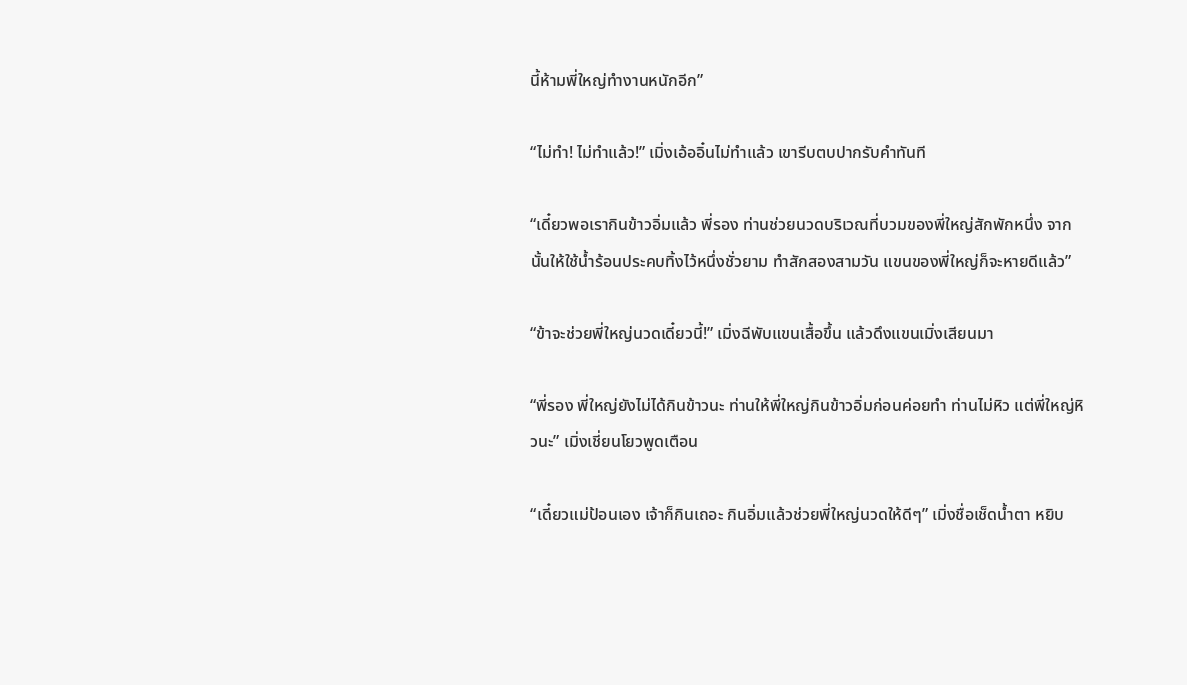นี้ห้ามพี่ใหญ่ทำงานหนักอีก”

“ไม่ทำ! ไม่ทำแล้ว!” เมิ่งเอ้ออิ๋นไม่ทำแล้ว เขารีบตบปากรับคำทันที

“เดี๋ยวพอเรากินข้าวอิ่มแล้ว พี่รอง ท่านช่วยนวดบริเวณที่บวมของพี่ใหญ่สักพักหนึ่ง จากนั้นให้ใช้น้ำร้อนประคบทิ้งไว้หนึ่งชั่วยาม ทำสักสองสามวัน แขนของพี่ใหญ่ก็จะหายดีแล้ว”

“ข้าจะช่วยพี่ใหญ่นวดเดี๋ยวนี้!” เมิ่งฉีพับแขนเสื้อขึ้น แล้วดึงแขนเมิ่งเสียนมา

“พี่รอง พี่ใหญ่ยังไม่ได้กินข้าวนะ ท่านให้พี่ใหญ่กินข้าวอิ่มก่อนค่อยทำ ท่านไม่หิว แต่พี่ใหญ่หิวนะ” เมิ่งเชี่ยนโยวพูดเตือน

“เดี๋ยวแม่ป้อนเอง เจ้าก็กินเถอะ กินอิ่มแล้วช่วยพี่ใหญ่นวดให้ดีๆ” เมิ่งชื่อเช็ดน้ำตา หยิบ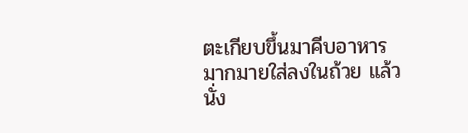ตะเกียบขึ้นมาคีบอาหารมากมายใส่ลงในถ้วย แล้วนั่ง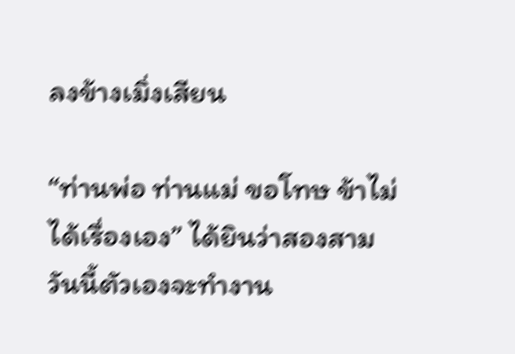ลงข้างเมิ่งเสียน

“ท่านพ่อ ท่านแม่ ขอโทษ ข้าไม่ได้เรื่องเอง” ได้ยินว่าสองสามวันนี้ตัวเองจะทำงาน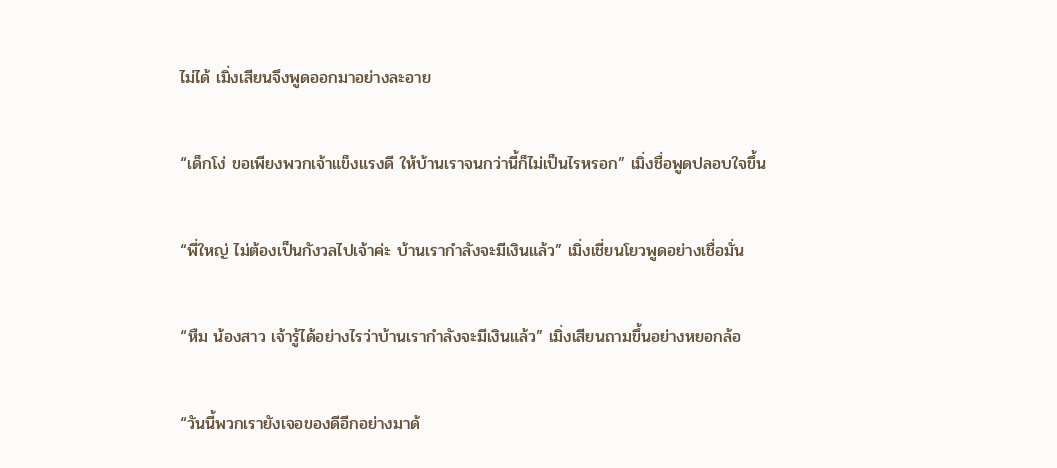ไม่ได้ เมิ่งเสียนจึงพูดออกมาอย่างละอาย

“เด็กโง่ ขอเพียงพวกเจ้าแข็งแรงดี ให้บ้านเราจนกว่านี้ก็ไม่เป็นไรหรอก” เมิ่งชื่อพูดปลอบใจขึ้น

“พี่ใหญ่ ไม่ต้องเป็นกังวลไปเจ้าค่ะ บ้านเรากำลังจะมีเงินแล้ว” เมิ่งเชี่ยนโยวพูดอย่างเชื่อมั่น

“หืม น้องสาว เจ้ารู้ได้อย่างไรว่าบ้านเรากำลังจะมีเงินแล้ว” เมิ่งเสียนถามขึ้นอย่างหยอกล้อ

“วันนี้พวกเรายังเจอของดีอีกอย่างมาด้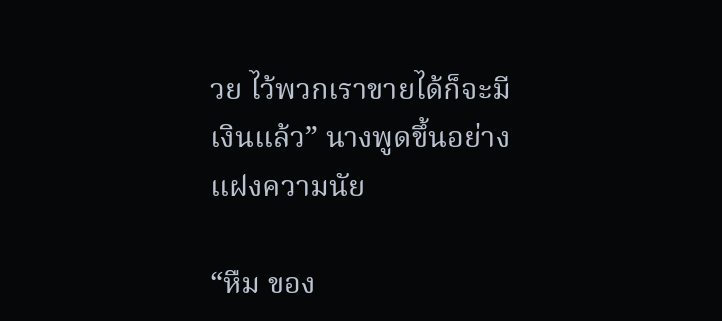วย ไว้พวกเราขายได้ก็จะมีเงินแล้ว” นางพูดขึ้นอย่างแฝงความนัย

“หืม ของ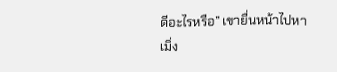ดีอะไรหรือ” เขายื่นหน้าไปหาเมิ่ง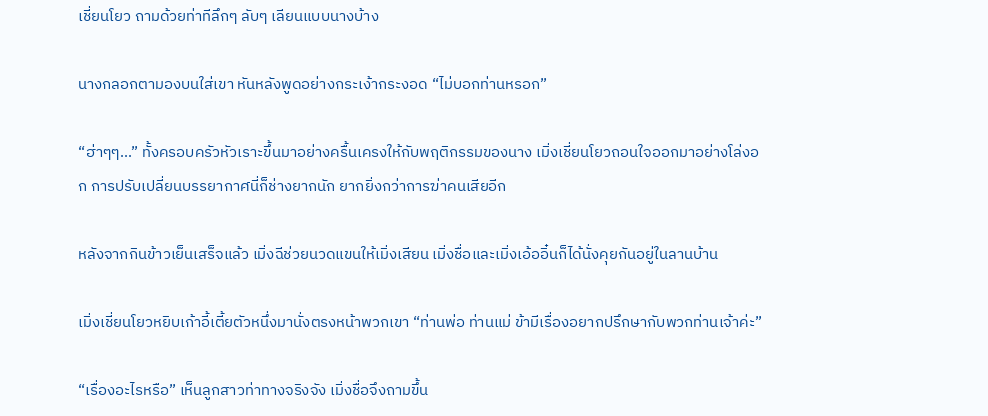เชี่ยนโยว ถามด้วยท่าทีลึกๆ ลับๆ เลียนแบบนางบ้าง

นางกลอกตามองบนใส่เขา หันหลังพูดอย่างกระเง้ากระงอด “ไม่บอกท่านหรอก”

“ฮ่าๆๆ...” ทั้งครอบครัวหัวเราะขึ้นมาอย่างครื้นเครงให้กับพฤติกรรมของนาง เมิ่งเชี่ยนโยวถอนใจออกมาอย่างโล่งอก การปรับเปลี่ยนบรรยากาศนี่ก็ช่างยากนัก ยากยิ่งกว่าการฆ่าคนเสียอีก

หลังจากกินข้าวเย็นเสร็จแล้ว เมิ่งฉีช่วยนวดแขนให้เมิ่งเสียน เมิ่งชื่อและเมิ่งเอ้ออิ๋นก็ได้นั่งคุยกันอยู่ในลานบ้าน

เมิ่งเชี่ยนโยวหยิบเก้าอี้เตี้ยตัวหนึ่งมานั่งตรงหน้าพวกเขา “ท่านพ่อ ท่านแม่ ข้ามีเรื่องอยากปรึกษากับพวกท่านเจ้าค่ะ”

“เรื่องอะไรหรือ” เห็นลูกสาวท่าทางจริงจัง เมิ่งชื่อจึงถามขึ้น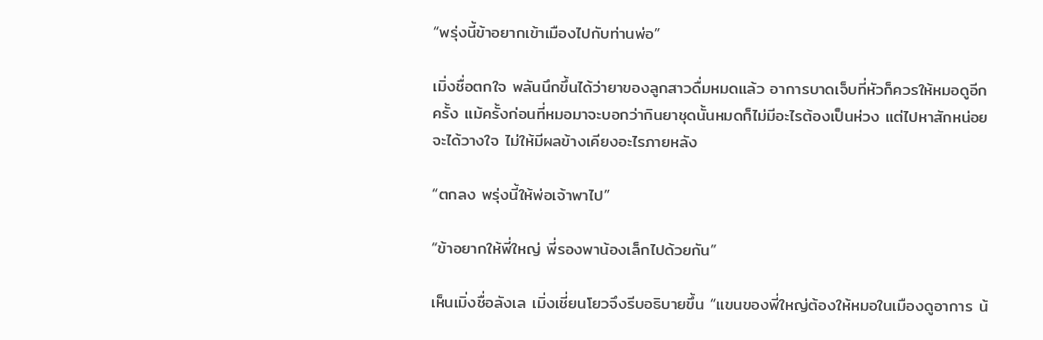“พรุ่งนี้ข้าอยากเข้าเมืองไปกับท่านพ่อ”

เมิ่งชื่อตกใจ พลันนึกขึ้นได้ว่ายาของลูกสาวดื่มหมดแล้ว อาการบาดเจ็บที่หัวก็ควรให้หมอดูอีกครั้ง แม้ครั้งก่อนที่หมอมาจะบอกว่ากินยาชุดนั้นหมดก็ไม่มีอะไรต้องเป็นห่วง แต่ไปหาสักหน่อยจะได้วางใจ ไม่ให้มีผลข้างเคียงอะไรภายหลัง

“ตกลง พรุ่งนี้ให้พ่อเจ้าพาไป”

“ข้าอยากให้พี่ใหญ่ พี่รองพาน้องเล็กไปด้วยกัน”

เห็นเมิ่งชื่อลังเล เมิ่งเชี่ยนโยวจึงรีบอธิบายขึ้น “แขนของพี่ใหญ่ต้องให้หมอในเมืองดูอาการ น้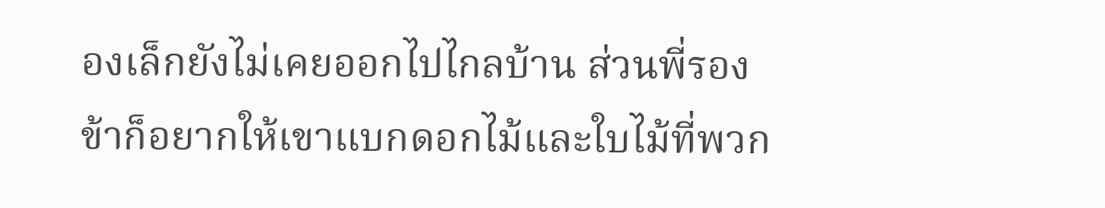องเล็กยังไม่เคยออกไปไกลบ้าน ส่วนพี่รอง ข้าก็อยากให้เขาแบกดอกไม้และใบไม้ที่พวก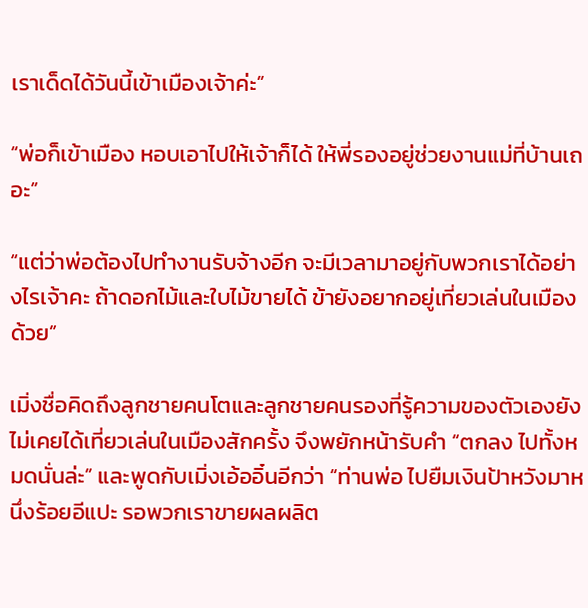เราเด็ดได้วันนี้เข้าเมืองเจ้าค่ะ”

“พ่อก็เข้าเมือง หอบเอาไปให้เจ้าก็ได้ ให้พี่รองอยู่ช่วยงานแม่ที่บ้านเถอะ”

“แต่ว่าพ่อต้องไปทำงานรับจ้างอีก จะมีเวลามาอยู่กับพวกเราได้อย่างไรเจ้าคะ ถ้าดอกไม้และใบไม้ขายได้ ข้ายังอยากอยู่เที่ยวเล่นในเมืองด้วย”

เมิ่งชื่อคิดถึงลูกชายคนโตและลูกชายคนรองที่รู้ความของตัวเองยังไม่เคยได้เที่ยวเล่นในเมืองสักครั้ง จึงพยักหน้ารับคำ “ตกลง ไปทั้งหมดนั่นล่ะ” และพูดกับเมิ่งเอ้ออิ๋นอีกว่า “ท่านพ่อ ไปยืมเงินป้าหวังมาหนึ่งร้อยอีแปะ รอพวกเราขายผลผลิต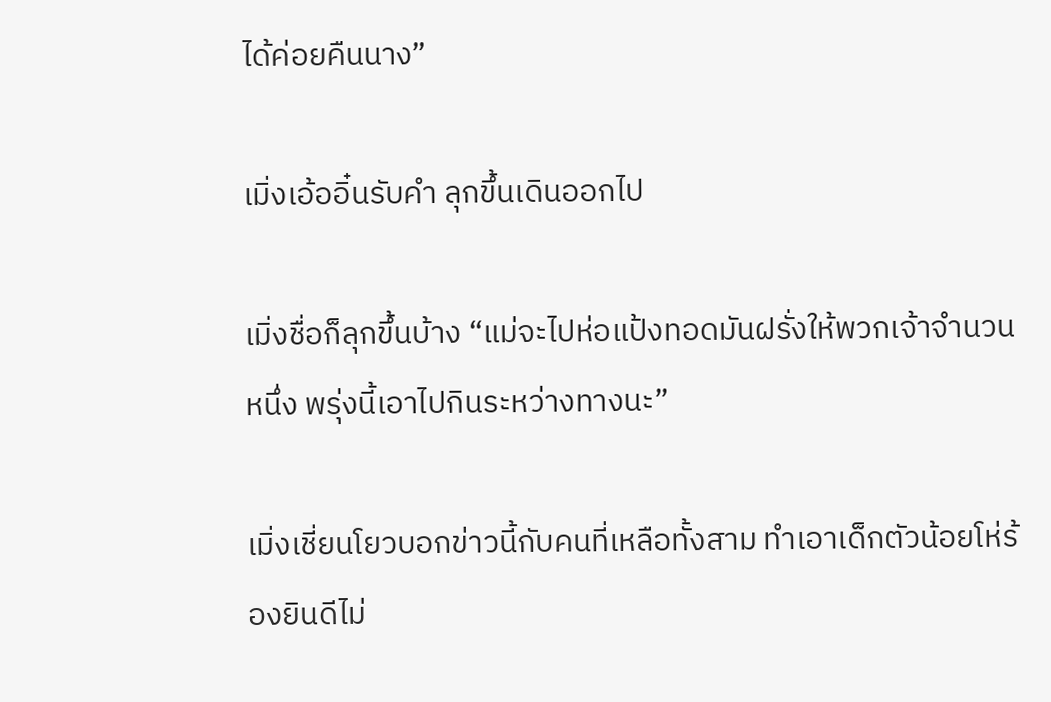ได้ค่อยคืนนาง”

เมิ่งเอ้ออิ๋นรับคำ ลุกขึ้นเดินออกไป

เมิ่งชื่อก็ลุกขึ้นบ้าง “แม่จะไปห่อแป้งทอดมันฝรั่งให้พวกเจ้าจำนวนหนึ่ง พรุ่งนี้เอาไปกินระหว่างทางนะ”

เมิ่งเชี่ยนโยวบอกข่าวนี้กับคนที่เหลือทั้งสาม ทำเอาเด็กตัวน้อยโห่ร้องยินดีไม่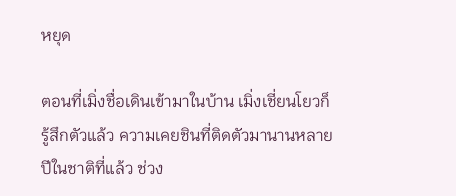หยุด

ตอนที่เมิ่งชื่อเดินเข้ามาในบ้าน เมิ่งเชี่ยนโยวก็รู้สึกตัวแล้ว ความเคยชินที่ติดตัวมานานหลายปีในชาติที่แล้ว ช่วง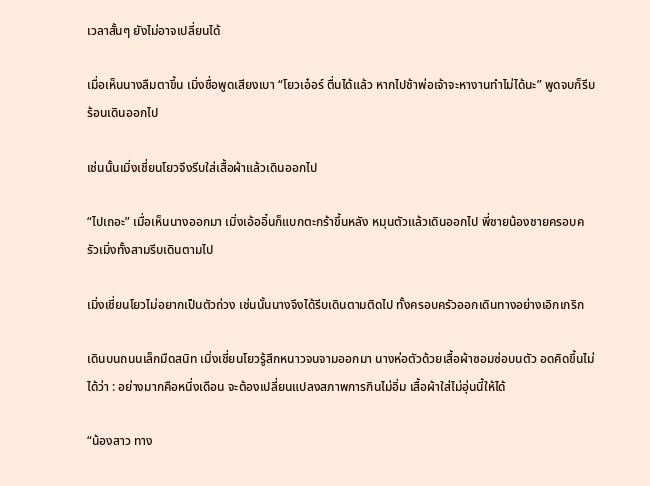เวลาสั้นๆ ยังไม่อาจเปลี่ยนได้

เมื่อเห็นนางลืมตาขึ้น เมิ่งชื่อพูดเสียงเบา “โยวเอ๋อร์ ตื่นได้แล้ว หากไปช้าพ่อเจ้าจะหางานทำไม่ได้นะ” พูดจบก็รีบร้อนเดินออกไป

เช่นนั้นเมิ่งเชี่ยนโยวจึงรีบใส่เสื้อผ้าแล้วเดินออกไป

“ไปเถอะ” เมื่อเห็นนางออกมา เมิ่งเอ้ออิ๋นก็แบกตะกร้าขึ้นหลัง หมุนตัวแล้วเดินออกไป พี่ชายน้องชายครอบครัวเมิ่งทั้งสามรีบเดินตามไป

เมิ่งเชี่ยนโยวไม่อยากเป็นตัวถ่วง เช่นนั้นนางจึงได้รีบเดินตามติดไป ทั้งครอบครัวออกเดินทางอย่างเอิกเกริก

เดินบนถนนเล็กมืดสนิท เมิ่งเชี่ยนโยวรู้สึกหนาวจนจามออกมา นางห่อตัวด้วยเสื้อผ้าซอมซ่อบนตัว อดคิดขึ้นไม่ได้ว่า : อย่างมากคือหนึ่งเดือน จะต้องเปลี่ยนแปลงสภาพการกินไม่อิ่ม เสื้อผ้าใส่ไม่อุ่นนี้ให้ได้

“น้องสาว ทาง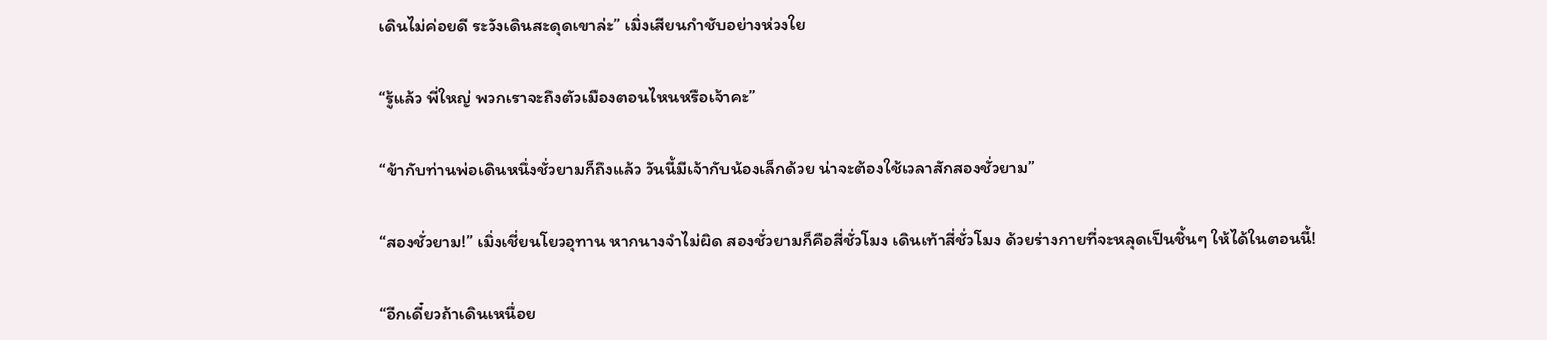เดินไม่ค่อยดี ระวังเดินสะดุดเขาล่ะ” เมิ่งเสียนกำชับอย่างห่วงใย

“รู้แล้ว พี่ใหญ่ พวกเราจะถึงตัวเมืองตอนไหนหรือเจ้าคะ”

“ข้ากับท่านพ่อเดินหนึ่งชั่วยามก็ถึงแล้ว วันนี้มีเจ้ากับน้องเล็กด้วย น่าจะต้องใช้เวลาสักสองชั่วยาม”

“สองชั่วยาม!” เมิ่งเชี่ยนโยวอุทาน หากนางจำไม่ผิด สองชั่วยามก็คือสี่ชั่วโมง เดินเท้าสี่ชั่วโมง ด้วยร่างกายที่จะหลุดเป็นชิ้นๆ ให้ได้ในตอนนี้!

“อีกเดี๋ยวถ้าเดินเหนื่อย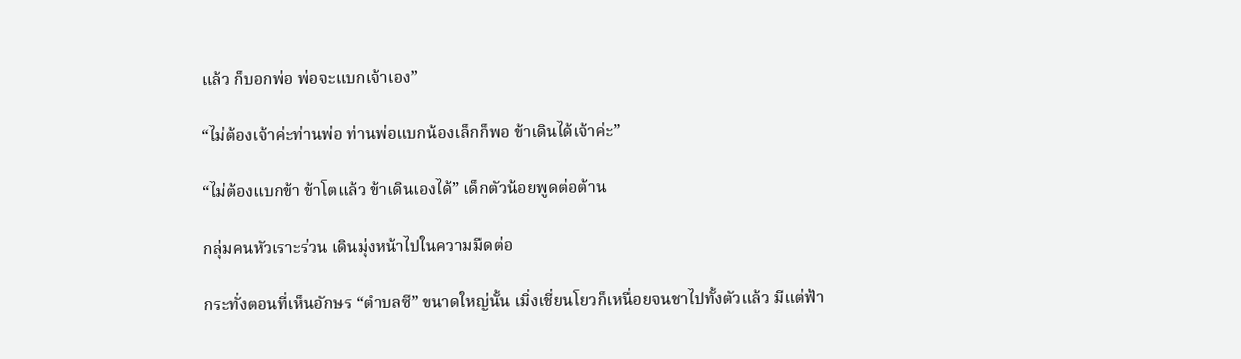แล้ว ก็บอกพ่อ พ่อจะแบกเจ้าเอง”

“ไม่ต้องเจ้าค่ะท่านพ่อ ท่านพ่อแบกน้องเล็กก็พอ ข้าเดินได้เจ้าค่ะ”

“ไม่ต้องแบกข้า ข้าโตแล้ว ข้าเดินเองได้” เด็กตัวน้อยพูดต่อต้าน

กลุ่มคนหัวเราะร่วน เดินมุ่งหน้าไปในความมืดต่อ

กระทั่งตอนที่เห็นอักษร “ตำบลซี” ขนาดใหญ่นั้น เมิ่งเชี่ยนโยวก็เหนื่อยจนชาไปทั้งตัวแล้ว มีแต่ฟ้า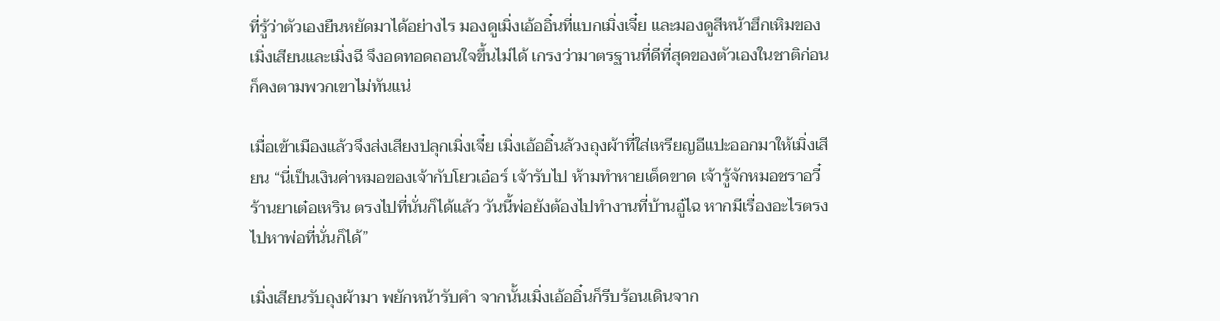ที่รู้ว่าตัวเองยืนหยัดมาได้อย่างไร มองดูเมิ่งเอ้ออิ๋นที่แบกเมิ่งเจี๋ย และมองดูสีหน้าฮึกเหิมของเมิ่งเสียนและเมิ่งฉี จึงอดทอดถอนใจขึ้นไม่ได้ เกรงว่ามาตรฐานที่ดีที่สุดของตัวเองในชาติก่อนก็คงตามพวกเขาไม่ทันแน่

เมื่อเข้าเมืองแล้วจึงส่งเสียงปลุกเมิ่งเจี๋ย เมิ่งเอ้ออิ๋นล้วงถุงผ้าที่ใส่เหรียญอีแปะออกมาให้เมิ่งเสียน “นี่เป็นเงินค่าหมอของเจ้ากับโยวเอ๋อร์ เจ้ารับไป ห้ามทำหายเด็ดขาด เจ้ารู้จักหมอชราอวี๋ร้านยาเต๋อเหริน ตรงไปที่นั่นก็ได้แล้ว วันนี้พ่อยังต้องไปทำงานที่บ้านอู๋ไฉ หากมีเรื่องอะไรตรงไปหาพ่อที่นั่นก็ได้”

เมิ่งเสียนรับถุงผ้ามา พยักหน้ารับคำ จากนั้นเมิ่งเอ้ออิ๋นก็รีบร้อนเดินจาก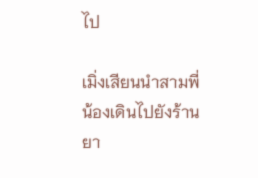ไป

เมิ่งเสียนนำสามพี่น้องเดินไปยังร้านยา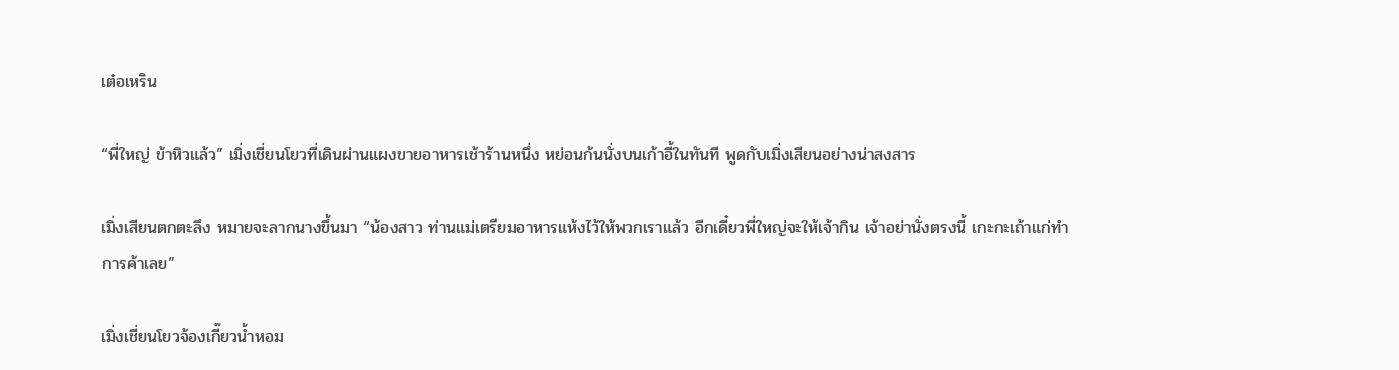เต๋อเหริน

“พี่ใหญ่ ข้าหิวแล้ว” เมิ่งเชี่ยนโยวที่เดินผ่านแผงขายอาหารเช้าร้านหนึ่ง หย่อนก้นนั่งบนเก้าอี้ในทันที พูดกับเมิ่งเสียนอย่างน่าสงสาร

เมิ่งเสียนตกตะลึง หมายจะลากนางขึ้นมา “น้องสาว ท่านแม่เตรียมอาหารแห้งไว้ให้พวกเราแล้ว อีกเดี๋ยวพี่ใหญ่จะให้เจ้ากิน เจ้าอย่านั่งตรงนี้ เกะกะเถ้าแก่ทำการค้าเลย”

เมิ่งเชี่ยนโยวจ้องเกี๊ยวน้ำหอม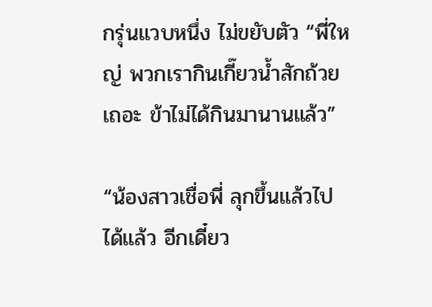กรุ่นแวบหนึ่ง ไม่ขยับตัว “พี่ใหญ่ พวกเรากินเกี๊ยวน้ำสักถ้วยเถอะ ข้าไม่ได้กินมานานแล้ว”

“น้องสาวเชื่อพี่ ลุกขึ้นแล้วไปได้แล้ว อีกเดี๋ยว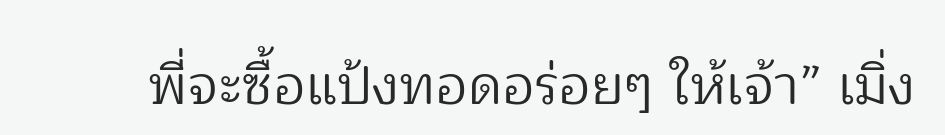พี่จะซื้อแป้งทอดอร่อยๆ ให้เจ้า” เมิ่ง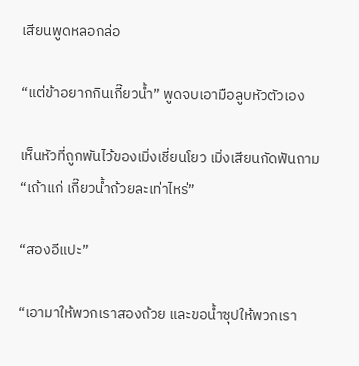เสียนพูดหลอกล่อ

“แต่ข้าอยากกินเกี๊ยวน้ำ” พูดจบเอามือลูบหัวตัวเอง

เห็นหัวที่ถูกพันไว้ของเมิ่งเชี่ยนโยว เมิ่งเสียนกัดฟันถาม “เถ้าแก่ เกี๊ยวน้ำถ้วยละเท่าไหร่”

“สองอีแปะ”

“เอามาให้พวกเราสองถ้วย และขอน้ำซุปให้พวกเรา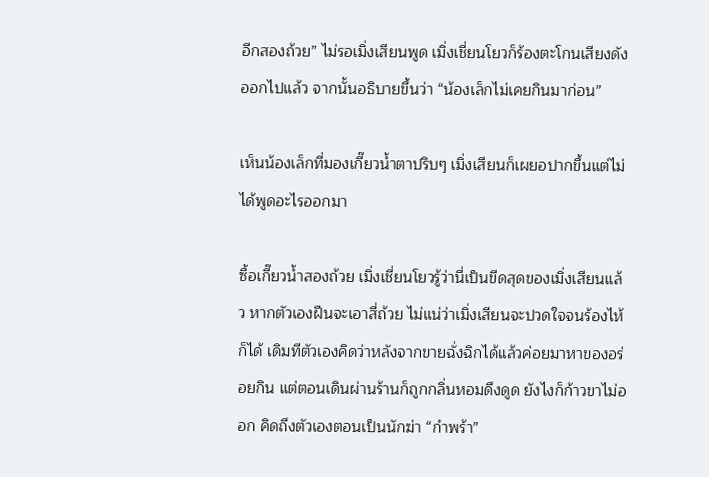อีกสองถ้วย” ไม่รอเมิ่งเสียนพูด เมิ่งเชี่ยนโยวก็ร้องตะโกนเสียงดังออกไปแล้ว จากนั้นอธิบายขึ้นว่า “น้องเล็กไม่เคยกินมาก่อน”

เห็นน้องเล็กที่มองเกี๊ยวน้ำตาปริบๆ เมิ่งเสียนก็เผยอปากขึ้นแต่ไม่ได้พูดอะไรออกมา

ซื้อเกี๊ยวน้ำสองถ้วย เมิ่งเชี่ยนโยวรู้ว่านี่เป็นขีดสุดของเมิ่งเสียนแล้ว หากตัวเองฝืนจะเอาสี่ถ้วย ไม่แน่ว่าเมิ่งเสียนจะปวดใจจนร้องไห้ก็ได้ เดิมทีตัวเองคิดว่าหลังจากขายฉั่งฉิกได้แล้วค่อยมาหาของอร่อยกิน แต่ตอนเดินผ่านร้านก็ถูกกลิ่นหอมดึงดูด ยังไงก็ก้าวขาไม่ออก คิดถึงตัวเองตอนเป็นนักฆ่า “กำพร้า”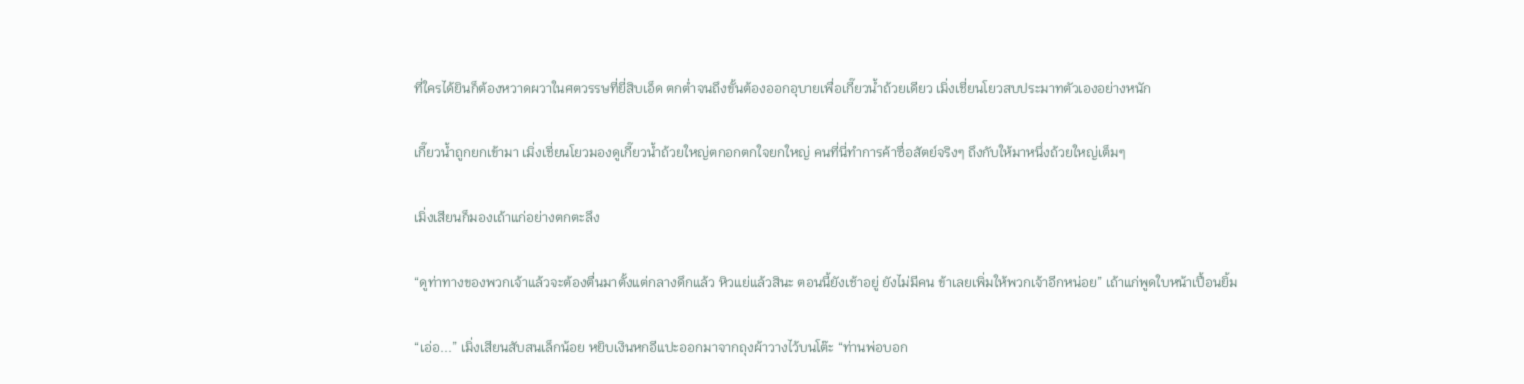ที่ใครได้ยินก็ต้องหวาดผวาในศตวรรษที่ยี่สิบเอ็ด ตกต่ำจนถึงขั้นต้องออกอุบายเพื่อเกี๊ยวน้ำถ้วยเดียว เมิ่งเชี่ยนโยวสบประมาทตัวเองอย่างหนัก

เกี๊ยวน้ำถูกยกเข้ามา เมิ่งเชี่ยนโยวมองดูเกี๊ยวน้ำถ้วยใหญ่ตกอกตกใจยกใหญ่ คนที่นี่ทำการค้าซื่อสัตย์จริงๆ ถึงกับให้มาหนึ่งถ้วยใหญ่เต็มๆ

เมิ่งเสียนก็มองเถ้าแก่อย่างตกตะลึง

“ดูท่าทางของพวกเจ้าแล้วจะต้องตื่นมาตั้งแต่กลางดึกแล้ว หิวแย่แล้วสินะ ตอนนี้ยังเช้าอยู่ ยังไม่มีคน ข้าเลยเพิ่มให้พวกเจ้าอีกหน่อย” เถ้าแก่พูดใบหน้าเปื้อนยิ้ม

“เอ่อ...” เมิ่งเสียนสับสนเล็กน้อย หยิบเงินหกอีแปะออกมาจากถุงผ้าวางไว้บนโต๊ะ “ท่านพ่อบอก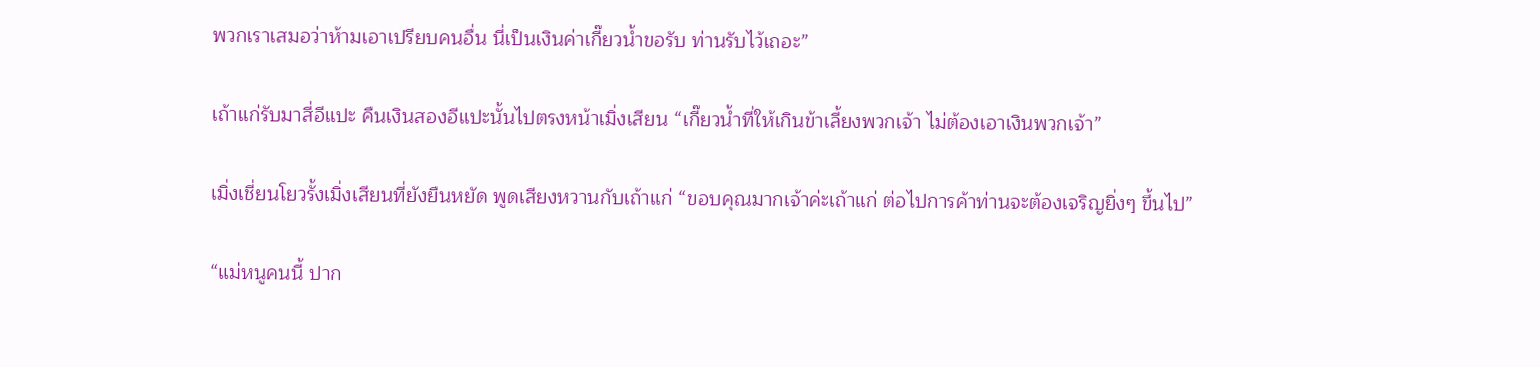พวกเราเสมอว่าห้ามเอาเปรียบคนอื่น นี่เป็นเงินค่าเกี๊ยวน้ำขอรับ ท่านรับไว้เถอะ”

เถ้าแก่รับมาสี่อีแปะ คืนเงินสองอีแปะนั้นไปตรงหน้าเมิ่งเสียน “เกี๊ยวน้ำที่ให้เกินข้าเลี้ยงพวกเจ้า ไม่ต้องเอาเงินพวกเจ้า”

เมิ่งเชี่ยนโยวรั้งเมิ่งเสียนที่ยังยืนหยัด พูดเสียงหวานกับเถ้าแก่ “ขอบคุณมากเจ้าค่ะเถ้าแก่ ต่อไปการค้าท่านจะต้องเจริญยิ่งๆ ขึ้นไป”

“แม่หนูคนนี้ ปาก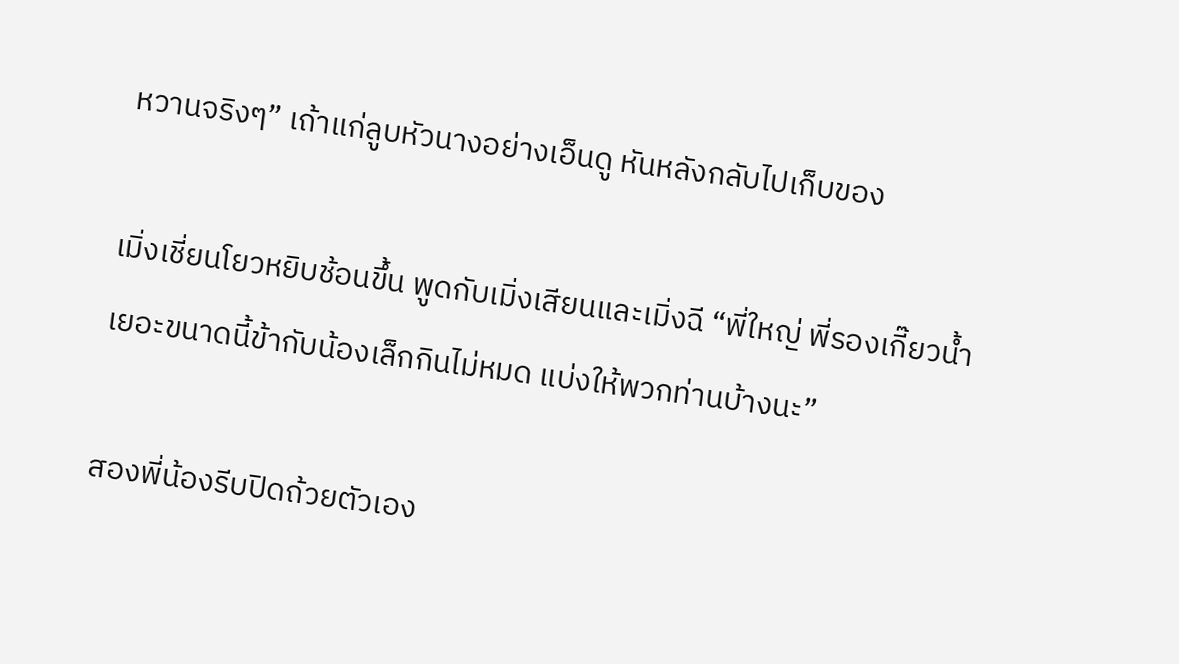หวานจริงๆ” เถ้าแก่ลูบหัวนางอย่างเอ็นดู หันหลังกลับไปเก็บของ

เมิ่งเชี่ยนโยวหยิบช้อนขึ้น พูดกับเมิ่งเสียนและเมิ่งฉี “พี่ใหญ่ พี่รองเกี๊ยวน้ำเยอะขนาดนี้ข้ากับน้องเล็กกินไม่หมด แบ่งให้พวกท่านบ้างนะ”

สองพี่น้องรีบปิดถ้วยตัวเอง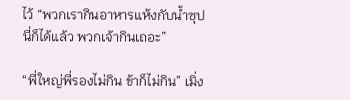ไว้ “พวกเรากินอาหารแห้งกับน้ำซุปนี่ก็ได้แล้ว พวกเจ้ากินเถอะ”

“พี่ใหญ่พี่รองไม่กิน ข้าก็ไม่กิน” เมิ่ง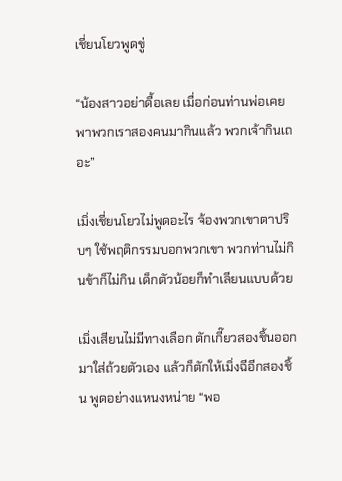เชี่ยนโยวพูดขู่

“น้องสาวอย่าดื้อเลย เมื่อก่อนท่านพ่อเคยพาพวกเราสองคนมากินแล้ว พวกเจ้ากินเถอะ”

เมิ่งเชี่ยนโยวไม่พูดอะไร จ้องพวกเขาตาปริบๆ ใช้พฤติกรรมบอกพวกเขา พวกท่านไม่กินข้าก็ไม่กิน เด็กตัวน้อยก็ทำเลียนแบบด้วย

เมิ่งเสียนไม่มีทางเลือก ตักเกี๊ยวสองชิ้นออกมาใส่ถ้วยตัวเอง แล้วก็ตักให้เมิ่งฉีอีกสองชิ้น พูดอย่างแหนงหน่าย “พอ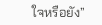ใจหรือยัง”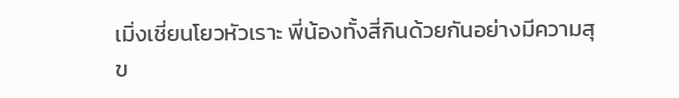เมิ่งเชี่ยนโยวหัวเราะ พี่น้องทั้งสี่กินด้วยกันอย่างมีความสุข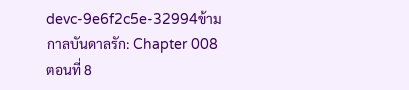devc-9e6f2c5e-32994ข้ามกาลบันดาลรัก: Chapter 008 ตอนที่ 8